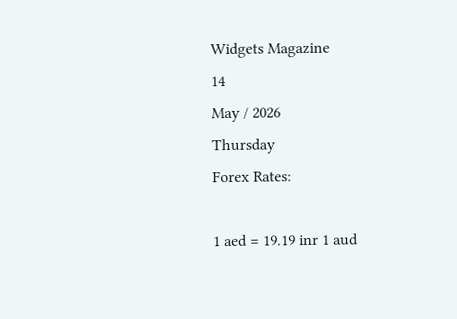Widgets Magazine
14
May / 2026
Thursday
Forex Rates:

1 aed = 19.19 inr 1 aud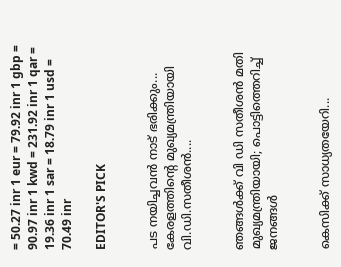= 50.27 inr 1 eur = 79.92 inr 1 gbp = 90.97 inr 1 kwd = 231.92 inr 1 qar = 19.36 inr 1 sar = 18.79 inr 1 usd = 70.49 inr

EDITOR'S PICK


പട നയിച്ചവൻ നാട് ഭരിക്കും... കേരളത്തിന്റെ മുഖ്യമന്ത്രിയായി വി.ഡി.സതീശൻ....


ഞങ്ങൾക്ക് വി ഡി സതീശൻ മതി മുഖ്യമന്ത്രിയായി; പൊട്ടിത്തെറിച്ച് ജനങ്ങൾ


കെസിക്ക് സാധ്യതയേറി...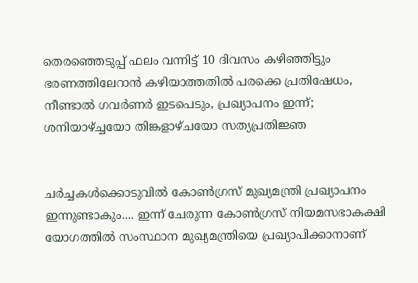തെരഞ്ഞെടുപ്പ് ഫലം വന്നിട്ട് 10 ദിവസം കഴിഞ്ഞിട്ടും ഭരണത്തിലേറാന്‍ കഴിയാത്തതില്‍ പരക്കെ പ്രതിഷേധം, നീണ്ടാല്‍ ഗവര്‍ണര്‍ ഇടപെടും, പ്രഖ്യാപനം ഇന്ന്; ശനിയാഴ്ച്ചയോ തിങ്കളാഴ്ചയോ സത്യപ്രതിജ്ഞ


ചർച്ചകൾക്കൊടുവിൽ കോൺഗ്രസ് മുഖ്യമന്ത്രി പ്രഖ്യാപനം ഇന്നുണ്ടാകും.... ഇന്ന് ചേരുന്ന കോൺഗ്രസ് നിയമസഭാകക്ഷി യോഗത്തിൽ സംസ്ഥാന മുഖ്യമന്ത്രിയെ പ്രഖ്യാപിക്കാനാണ്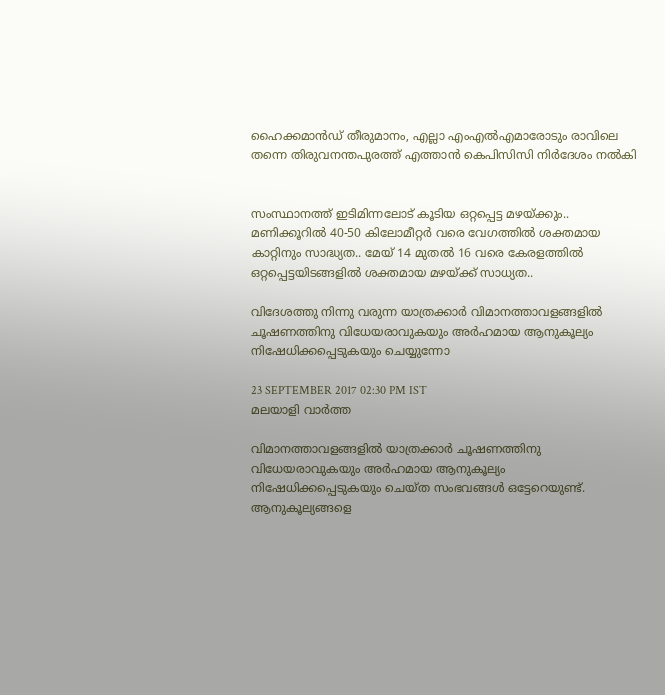ഹൈക്കമാൻഡ് തീരുമാനം, എല്ലാ എംഎൽ‌എമാരോടും രാവിലെ തന്നെ തിരുവനന്തപുരത്ത് എത്താൻ കെപിസിസി നിർദേശം നൽകി


സംസ്ഥാനത്ത് ഇടിമിന്നലോട് കൂടിയ ഒറ്റപ്പെട്ട മഴയ്ക്കും.. മണിക്കൂറിൽ 40-50 കിലോമീറ്റർ വരെ വേഗത്തിൽ ശക്തമായ കാറ്റിനും സാദ്ധ്യത.. മേയ് 14 മുതൽ 16 വരെ കേരളത്തിൽ ഒറ്റപ്പെട്ടയിടങ്ങളിൽ ശക്തമായ മഴയ്ക്ക് സാധ്യത..

വിദേശത്തു നിന്നു വരുന്ന യാത്രക്കാര്‍ വിമാനത്താവളങ്ങളില്‍ ചൂഷണത്തിനു വിധേയരാവുകയും അര്‍ഹമായ ആനുകൂല്യം നിഷേധിക്കപ്പെടുകയും ചെയ്യുന്നോ

23 SEPTEMBER 2017 02:30 PM IST
മലയാളി വാര്‍ത്ത

വിമാനത്താവളങ്ങളില്‍ യാത്രക്കാര്‍ ചൂഷണത്തിനു വിധേയരാവുകയും അര്‍ഹമായ ആനുകൂല്യം നിഷേധിക്കപ്പെടുകയും ചെയ്ത സംഭവങ്ങള്‍ ഒട്ടേറെയുണ്ട്. ആനുകൂല്യങ്ങളെ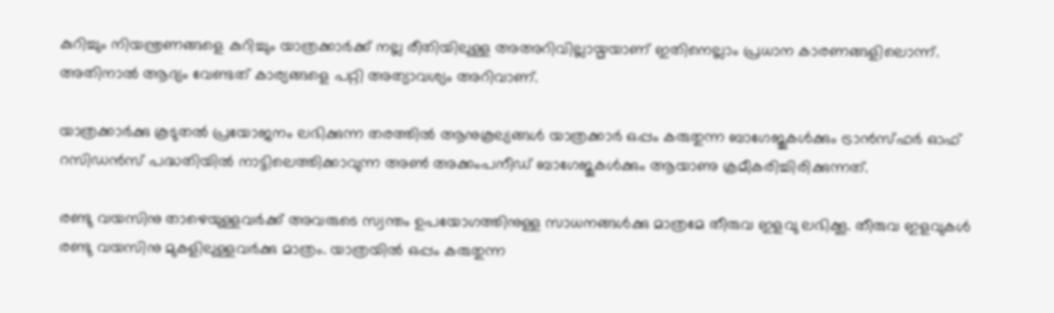കുറിച്ചും നിയന്ത്രണങ്ങളെ കുറിച്ചും യാത്രക്കാര്‍ക്ക് നല്ല രീതിയിലുള്ള അഅറിവില്ലായ്മയാണ് ഇതിനെല്ലാം പ്രധാന കാരണങ്ങളിലൊന്ന്. അതിനാൽ ആദ്യം വേണ്ടത് കാര്യങ്ങളെ പറ്റി അത്യാവശ്യം അറിവാണ്.

യാത്രക്കാര്‍ക്കു കൂടുതല്‍ പ്രയോജനം ലഭിക്കുന്ന തരത്തില്‍ ആനുകൂല്യങ്ങള്‍ യാത്രക്കാര്‍ ഒപ്പം കരുതുന്ന ബാഗേജുകള്‍ക്കും ട്രാന്‍സ്ഫര്‍ ഓഫ് റസിഡന്‍സ് പദ്ധതിയില്‍ നാട്ടിലെത്തിക്കാവുന്ന അണ്‍ അക്കംപനീഡ് ബാഗേജുകള്‍ക്കും ആയാണു ക്രമീകരിച്ചിരിക്കുന്നത്.

രണ്ടു വയസിനു താഴെയുള്ളവര്‍ക്ക് അവരുടെ സ്വന്തം ഉപയോഗത്തിനുള്ള സാധനങ്ങള്‍ക്കു മാത്രമേ തീരുവ ഇളവു ലഭിക്കൂ. തീരുവ ഇളവുകള്‍ രണ്ടു വയസിനു മുകളിലുള്ളവര്‍ക്കു മാത്രം. യാത്രയില്‍ ഒപ്പം കരുതുന്ന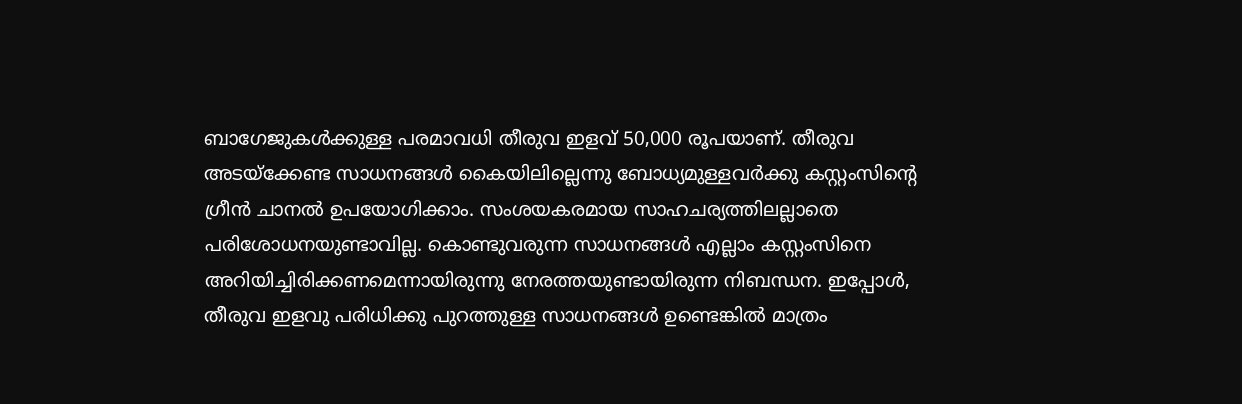ബാഗേജുകള്‍ക്കുള്ള പരമാവധി തീരുവ ഇളവ് 50,000 രൂപയാണ്. തീരുവ അടയ്‌ക്കേണ്ട സാധനങ്ങള്‍ കൈയിലില്ലെന്നു ബോധ്യമുള്ളവര്‍ക്കു കസ്റ്റംസിന്റെ ഗ്രീന്‍ ചാനല്‍ ഉപയോഗിക്കാം. സംശയകരമായ സാഹചര്യത്തിലല്ലാതെ പരിശോധനയുണ്ടാവില്ല. കൊണ്ടുവരുന്ന സാധനങ്ങള്‍ എല്ലാം കസ്റ്റംസിനെ അറിയിച്ചിരിക്കണമെന്നായിരുന്നു നേരത്തയുണ്ടായിരുന്ന നിബന്ധന. ഇപ്പോള്‍, തീരുവ ഇളവു പരിധിക്കു പുറത്തുള്ള സാധനങ്ങള്‍ ഉണ്ടെങ്കില്‍ മാത്രം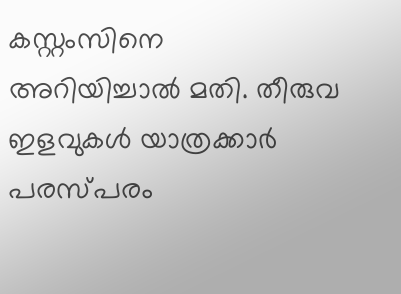കസ്റ്റംസിനെ അറിയിച്ചാല്‍ മതി. തീരുവ ഇളവുകള്‍ യാത്രക്കാര്‍ പരസ്പരം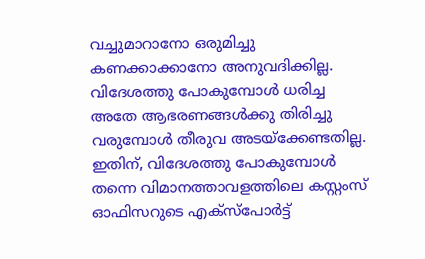വച്ചുമാറാനോ ഒരുമിച്ചു കണക്കാക്കാനോ അനുവദിക്കില്ല. വിദേശത്തു പോകുമ്പോള്‍ ധരിച്ച അതേ ആഭരണങ്ങള്‍ക്കു തിരിച്ചു വരുമ്പോള്‍ തീരുവ അടയ്‌ക്കേണ്ടതില്ല. ഇതിന്, വിദേശത്തു പോകുമ്പോള്‍ തന്നെ വിമാനത്താവളത്തിലെ കസ്റ്റംസ് ഓഫിസറുടെ എക്‌സ്‌പോര്‍ട്ട്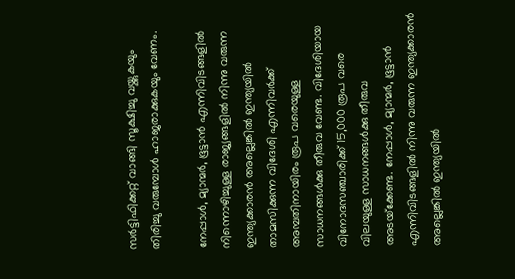സര്‍ട്ടിഫിക്കറ്റ് വാങ്ങി സൂക്ഷിച്ചു വയ്ക്കുകയും തിരിച്ചു വരുമ്പോള്‍ ഹാജരാക്കുകയും വേണം.

നേപ്പാള്‍, മ്യാന്മര്‍, ഭൂട്ടാന്‍ എന്നിവിടങ്ങളില്‍ നിന്നൊഴിച്ചുള്ള രാജ്യങ്ങളില്‍ നിന്നു വരുന്ന ഇന്ത്യക്കാരന്‍ അല്ലെങ്കില്‍ ഇന്ത്യയില്‍ താമസിക്കുന്ന വിദേശി എന്നിവര്‍ക്ക് അമ്പതിനായിരം രൂപ വരെയുള്ള സാധനങ്ങള്‍ക്കു തീരുവ വേണ്ട. വിദേശിയായ വിനോദസഞ്ചാരിക്ക് 15,000 രൂപ വരെ വിലയുള്ള സാധനങ്ങള്‍ക്കു തീരുവ അടയ്‌ക്കേണ്ട. നേപ്പാള്‍, മ്യാന്മര്‍, ഭൂട്ടാന്‍ എന്നിവിടങ്ങളില്‍ നിന്നു വരുന്ന ഇന്ത്യക്കാരന്‍ അല്ലെങ്കില്‍ ഇന്ത്യയില്‍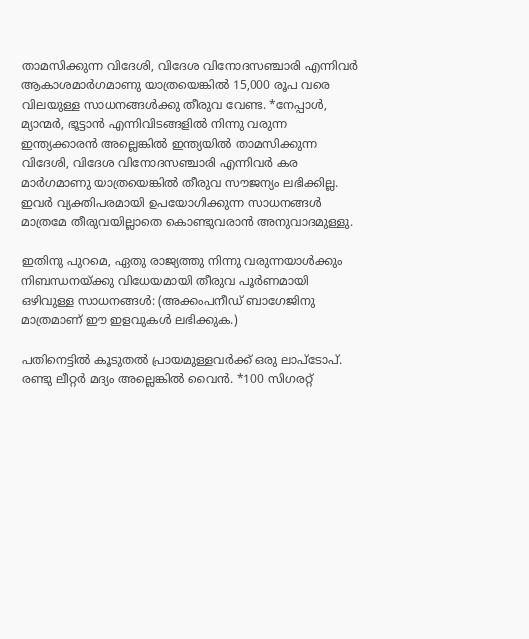താമസിക്കുന്ന വിദേശി, വിദേശ വിനോദസഞ്ചാരി എന്നിവര്‍ ആകാശമാര്‍ഗമാണു യാത്രയെങ്കില്‍ 15,000 രൂപ വരെ വിലയുള്ള സാധനങ്ങള്‍ക്കു തീരുവ വേണ്ട. *നേപ്പാള്‍, മ്യാന്മര്‍, ഭൂട്ടാന്‍ എന്നിവിടങ്ങളില്‍ നിന്നു വരുന്ന ഇന്ത്യക്കാരന്‍ അല്ലെങ്കില്‍ ഇന്ത്യയില്‍ താമസിക്കുന്ന വിദേശി, വിദേശ വിനോദസഞ്ചാരി എന്നിവര്‍ കര മാര്‍ഗമാണു യാത്രയെങ്കില്‍ തീരുവ സൗജന്യം ലഭിക്കില്ല. ഇവര്‍ വ്യക്തിപരമായി ഉപയോഗിക്കുന്ന സാധനങ്ങള്‍ മാത്രമേ തീരുവയില്ലാതെ കൊണ്ടുവരാന്‍ അനുവാദമുള്ളു.

ഇതിനു പുറമെ, ഏതു രാജ്യത്തു നിന്നു വരുന്നയാള്‍ക്കും നിബന്ധനയ്ക്കു വിധേയമായി തീരുവ പൂര്‍ണമായി ഒഴിവുള്ള സാധനങ്ങള്‍: (അക്കംപനീഡ് ബാഗേജിനു മാത്രമാണ് ഈ ഇളവുകള്‍ ലഭിക്കുക.)

പതിനെട്ടില്‍ കൂടുതല്‍ പ്രായമുള്ളവര്‍ക്ക് ഒരു ലാപ്‌ടോപ്. രണ്ടു ലീറ്റര്‍ മദ്യം അല്ലെങ്കില്‍ വൈന്‍. *100 സിഗരറ്റ്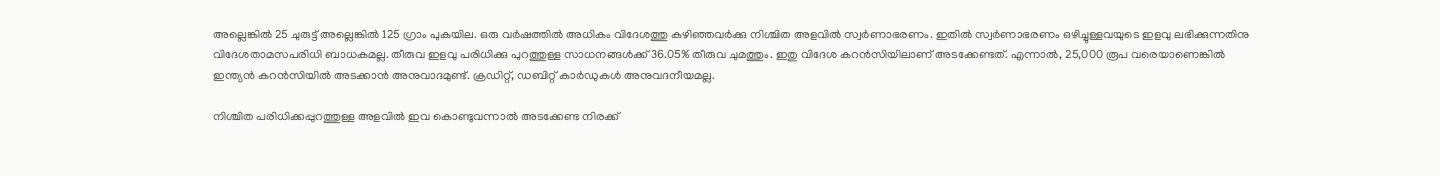അല്ലെങ്കില്‍ 25 ചുരുട്ട് അല്ലെങ്കില്‍ 125 ഗ്രാം പുകയില. ഒരു വര്‍ഷത്തില്‍ അധികം വിദേശത്തു കഴിഞ്ഞവര്‍ക്കു നിശ്ചിത അളവില്‍ സ്വര്‍ണാഭരണം. ഇതില്‍ സ്വര്‍ണാഭരണം ഒഴിച്ചുള്ളവയുടെ ഇളവു ലഭിക്കുന്നതിനു വിദേശതാമസപരിധി ബാധകമല്ല. തീരുവ ഇളവു പരിധിക്കു പുറത്തുള്ള സാധനങ്ങള്‍ക്ക് 36.05% തീരുവ ചുമത്തും. ഇതു വിദേശ കറന്‍സിയിലാണ് അടക്കേണ്ടത്. എന്നാല്‍, 25,000 രൂപ വരെയാണെങ്കില്‍ ഇന്ത്യന്‍ കറന്‍സിയില്‍ അടക്കാന്‍ അനുവാദമുണ്ട്. ക്രഡിറ്റ്, ഡബിറ്റ് കാര്‍ഡുകള്‍ അനുവദനീയമല്ല.

നിശ്ചിത പരിധിക്കപ്പുറത്തുള്ള അളവില്‍ ഇവ കൊണ്ടുവന്നാല്‍ അടക്കേണ്ട നിരക്ക്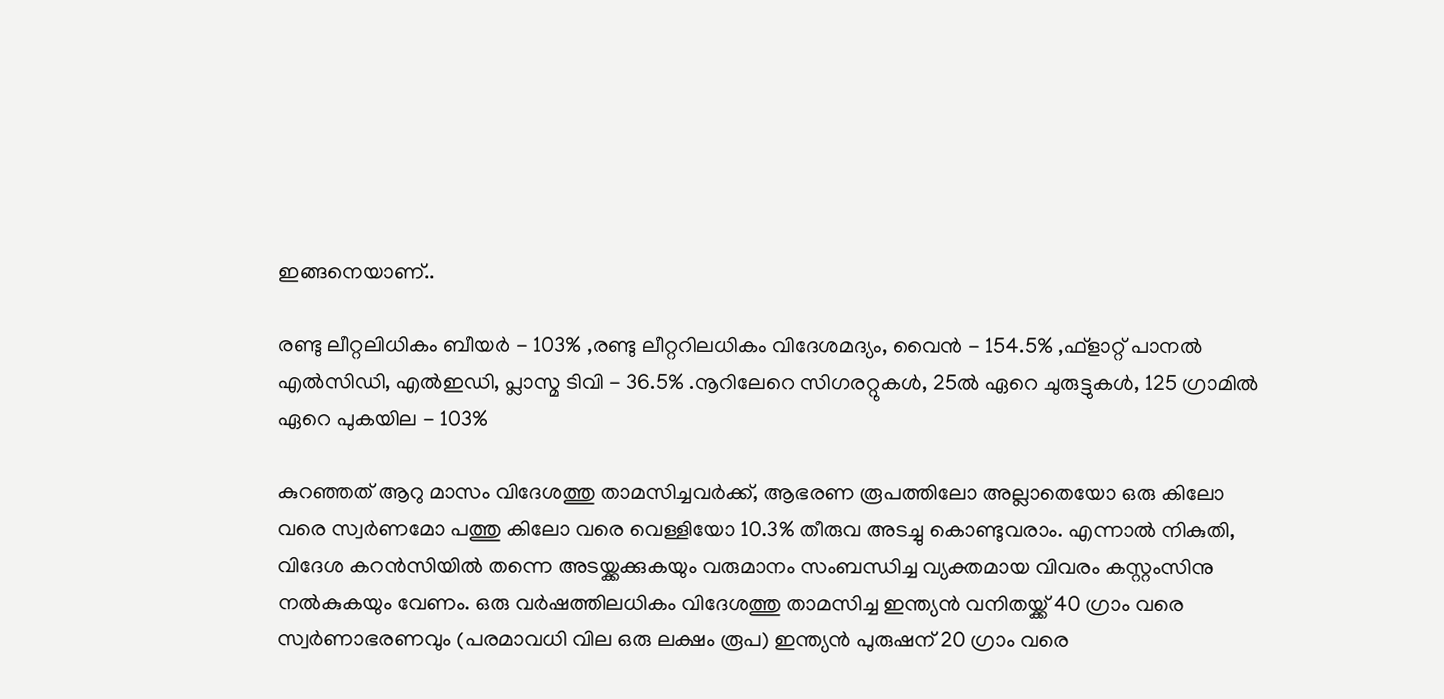ഇങ്ങനെയാണ്..

രണ്ടു ലീറ്റലിധികം ബീയര്‍ - 103% ,രണ്ടു ലീറ്ററിലധികം വിദേശമദ്യം, വൈന്‍ - 154.5% ,ഫ്‌ളാറ്റ് പാനല്‍ എല്‍സിഡി, എല്‍ഇഡി, പ്ലാസ്മ ടിവി - 36.5% .നൂറിലേറെ സിഗരറ്റുകള്‍, 25ല്‍ ഏറെ ചുരുട്ടുകള്‍, 125 ഗ്രാമില്‍ ഏറെ പുകയില - 103%

കുറഞ്ഞത് ആറു മാസം വിദേശത്തു താമസിച്ചവര്‍ക്ക്, ആഭരണ രൂപത്തിലോ അല്ലാതെയോ ഒരു കിലോ വരെ സ്വര്‍ണമോ പത്തു കിലോ വരെ വെള്ളിയോ 10.3% തീരുവ അടച്ചു കൊണ്ടുവരാം. എന്നാൽ നികുതി, വിദേശ കറന്‍സിയില്‍ തന്നെ അടയ്ക്കക്കുകയും വരുമാനം സംബന്ധിച്ച വ്യക്തമായ വിവരം കസ്റ്റംസിനു നല്‍കുകയും വേണം. ഒരു വര്‍ഷത്തിലധികം വിദേശത്തു താമസിച്ച ഇന്ത്യന്‍ വനിതയ്ക്ക് 40 ഗ്രാം വരെ സ്വര്‍ണാഭരണവും (പരമാവധി വില ഒരു ലക്ഷം രൂപ) ഇന്ത്യന്‍ പുരുഷന് 20 ഗ്രാം വരെ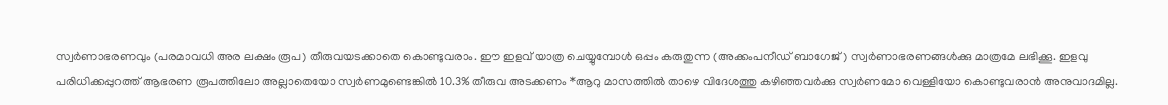സ്വര്‍ണാഭരണവും (പരമാവധി അര ലക്ഷം രൂപ) തീരുവയടക്കാതെ കൊണ്ടുവരാം. ഈ ഇളവ് യാത്ര ചെയ്യുമ്പോള്‍ ഒപ്പം കരുതുന്ന (അക്കംപനീഡ് ബാഗേജ്) സ്വര്‍ണാഭരണങ്ങള്‍ക്കു മാത്രമേ ലഭിക്കൂ. ഇളവു പരിധിക്കപ്പുറത്ത് ആഭരണ രൂപത്തിലോ അല്ലാതെയോ സ്വര്‍ണമുണ്ടെങ്കില്‍ 10.3% തീരുവ അടക്കണം *ആറു മാസത്തില്‍ താഴെ വിദേശത്തു കഴിഞ്ഞവര്‍ക്കു സ്വര്‍ണമോ വെള്ളിയോ കൊണ്ടുവരാന്‍ അനുവാദമില്ല.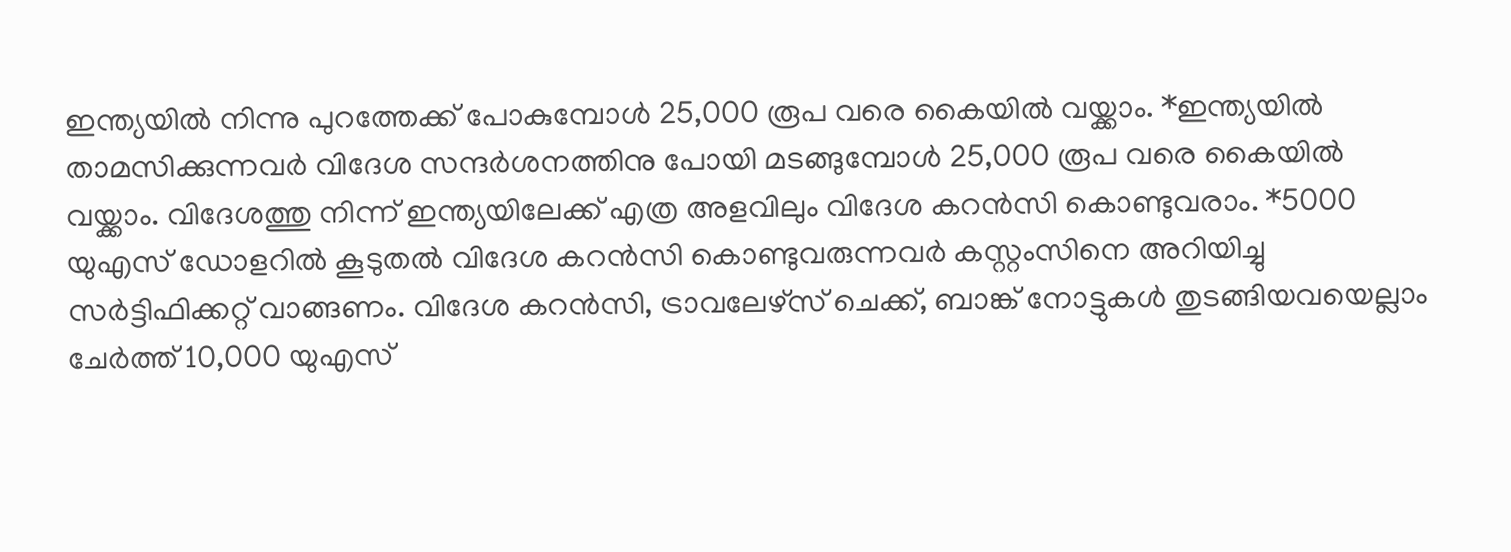ഇന്ത്യയില്‍ നിന്നു പുറത്തേക്ക് പോകുമ്പോള്‍ 25,000 രൂപ വരെ കൈയില്‍ വയ്ക്കാം. *ഇന്ത്യയില്‍ താമസിക്കുന്നവര്‍ വിദേശ സന്ദര്‍ശനത്തിനു പോയി മടങ്ങുമ്പോള്‍ 25,000 രൂപ വരെ കൈയില്‍ വയ്ക്കാം. വിദേശത്തു നിന്ന് ഇന്ത്യയിലേക്ക് എത്ര അളവിലും വിദേശ കറന്‍സി കൊണ്ടുവരാം. *5000 യുഎസ് ഡോളറില്‍ കൂടുതല്‍ വിദേശ കറന്‍സി കൊണ്ടുവരുന്നവര്‍ കസ്റ്റംസിനെ അറിയിച്ചു സര്‍ട്ടിഫിക്കറ്റ് വാങ്ങണം. വിദേശ കറന്‍സി, ട്രാവലേഴ്‌സ് ചെക്ക്, ബാങ്ക് നോട്ടുകള്‍ തുടങ്ങിയവയെല്ലാം ചേര്‍ത്ത് 10,000 യുഎസ്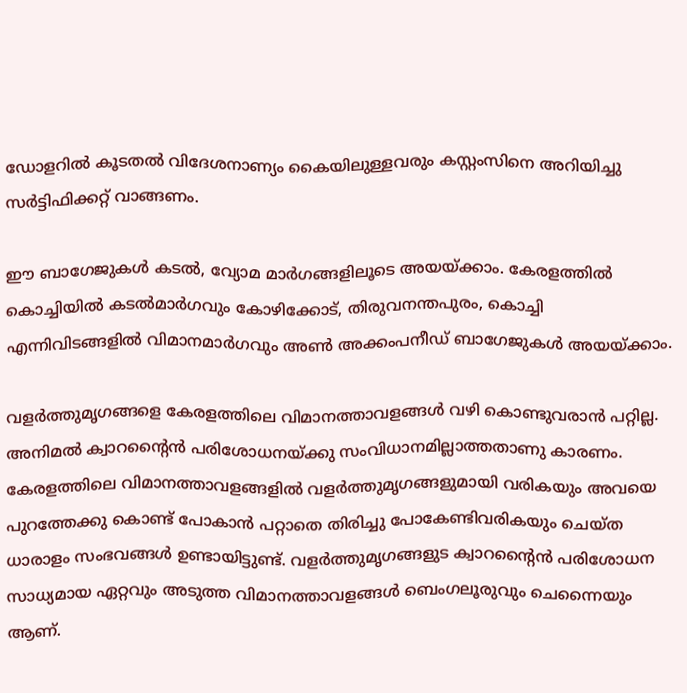ഡോളറില്‍ കൂടതല്‍ വിദേശനാണ്യം കൈയിലുള്ളവരും കസ്റ്റംസിനെ അറിയിച്ചു സര്‍ട്ടിഫിക്കറ്റ് വാങ്ങണം.

ഈ ബാഗേജുകള്‍ കടല്‍, വ്യോമ മാര്‍ഗങ്ങളിലൂടെ അയയ്ക്കാം. കേരളത്തില്‍ കൊച്ചിയില്‍ കടല്‍മാര്‍ഗവും കോഴിക്കോട്, തിരുവനന്തപുരം, കൊച്ചി എന്നിവിടങ്ങളില്‍ വിമാനമാര്‍ഗവും അണ്‍ അക്കംപനീഡ് ബാഗേജുകള്‍ അയയ്ക്കാം.

വളര്‍ത്തുമൃഗങ്ങളെ കേരളത്തിലെ വിമാനത്താവളങ്ങള്‍ വഴി കൊണ്ടുവരാന്‍ പറ്റില്ല. അനിമല്‍ ക്വാറന്റൈന്‍ പരിശോധനയ്ക്കു സംവിധാനമില്ലാത്തതാണു കാരണം. കേരളത്തിലെ വിമാനത്താവളങ്ങളില്‍ വളര്‍ത്തുമൃഗങ്ങളുമായി വരികയും അവയെ പുറത്തേക്കു കൊണ്ട് പോകാന്‍ പറ്റാതെ തിരിച്ചു പോകേണ്ടിവരികയും ചെയ്ത ധാരാളം സംഭവങ്ങള്‍ ഉണ്ടായിട്ടുണ്ട്. വളര്‍ത്തുമൃഗങ്ങളുട ക്വാറന്റൈന്‍ പരിശോധന സാധ്യമായ ഏറ്റവും അടുത്ത വിമാനത്താവളങ്ങള്‍ ബെംഗലൂരുവും ചെന്നൈയും ആണ്.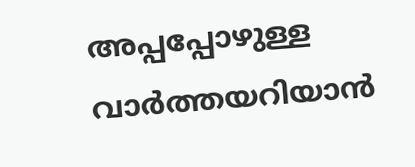അപ്പപ്പോഴുള്ള വാര്‍ത്തയറിയാന്‍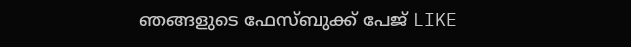ഞങ്ങളുടെ ഫേസ്‌ബുക്ക്‌ പേജ് LIKE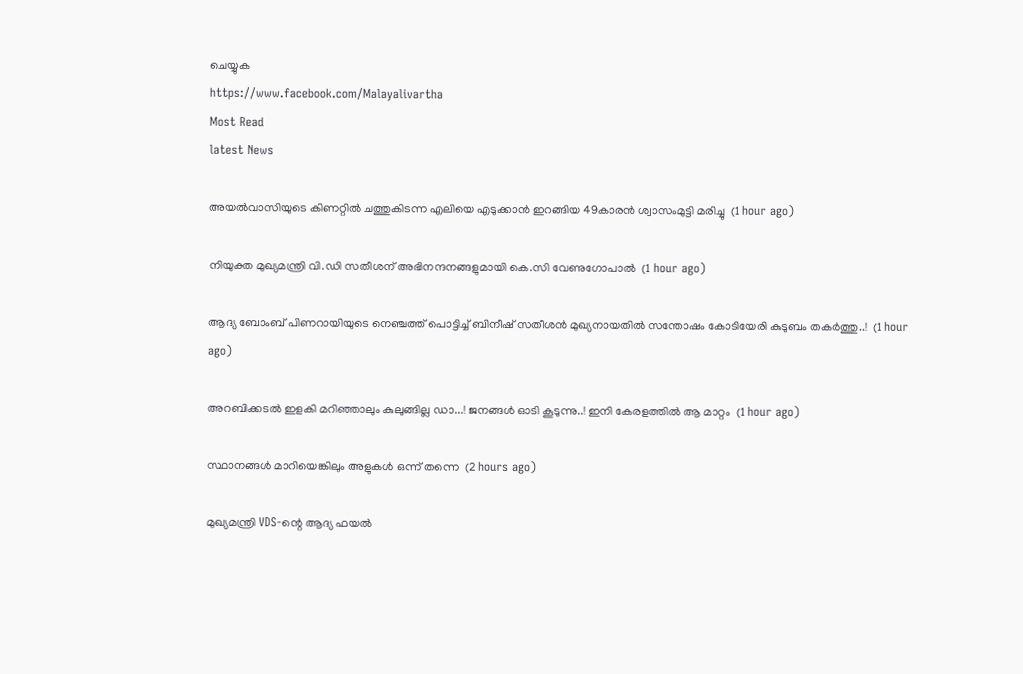ചെയ്യുക
https://www.facebook.com/Malayalivartha
Most Read
latest News

അയല്‍വാസിയുടെ കിണറ്റില്‍ ചത്തുകിടന്ന എലിയെ എടുക്കാന്‍ ഇറങ്ങിയ 49കാരന്‍ ശ്വാസംമുട്ടി മരിച്ചു  (1 hour ago)

നിയുക്ത മുഖ്യമന്ത്രി വി.ഡി സതീശന് അഭിനന്ദനങ്ങളുമായി കെ.സി വേണുഗോപാല്‍  (1 hour ago)

ആദ്യ ബോംബ് പിണറായിയുടെ നെഞ്ചത്ത് പൊട്ടിച്ച് ബിനീഷ് സതീശൻ മുഖ്യനായതിൽ സന്തോഷം കോടിയേരി കുടുബം തകർത്തു..!  (1 hour ago)

അറബിക്കടൽ ഇളകി മറിഞ്ഞാലും കുലുങ്ങില്ല ഡാ...! ജനങ്ങൾ ഓടി കൂടുന്നു..! ഇനി കേരളത്തിൽ ആ മാറ്റം  (1 hour ago)

സ്ഥാനങ്ങള്‍ മാറിയെങ്കിലും അളുകള്‍ ഒന്ന് തന്നെ  (2 hours ago)

മുഖ്യമന്ത്രി VDS-ന്റെ ആദ്യ ഫയൽ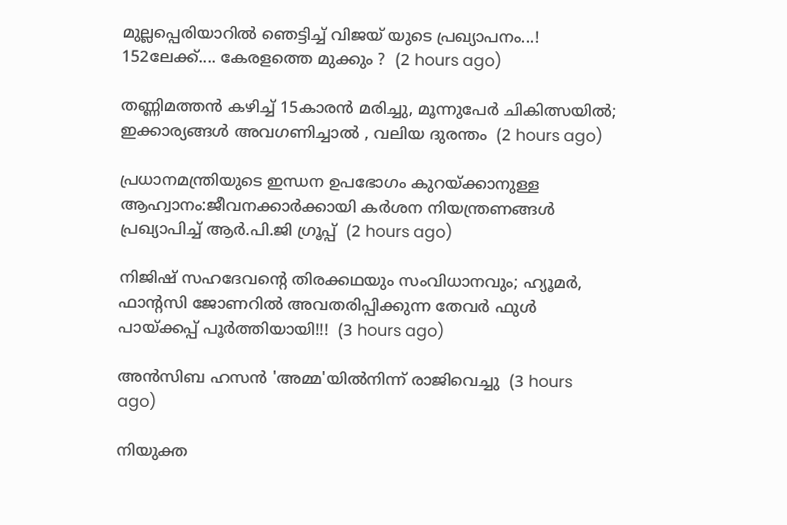മുല്ലപ്പെരിയാറിൽ ഞെട്ടിച്ച് വിജയ് യുടെ പ്രഖ്യാപനം...! 152ലേക്ക്.... കേരളത്തെ മുക്കും ?  (2 hours ago)

തണ്ണിമത്തൻ കഴിച്ച് 15കാരൻ മരിച്ചു, മൂന്നുപേർ ചികിത്സയിൽ; ഇക്കാര്യങ്ങൾ അവഗണിച്ചാൽ , വലിയ ദുരന്തം  (2 hours ago)

പ്രധാനമന്ത്രിയുടെ ഇന്ധന ഉപഭോഗം കുറയ്ക്കാനുള്ള ആഹ്വാനം:ജീവനക്കാര്‍ക്കായി കര്‍ശന നിയന്ത്രണങ്ങള്‍ പ്രഖ്യാപിച്ച് ആര്‍.പി.ജി ഗ്രൂപ്പ്  (2 hours ago)

നിജിഷ് സഹദേവന്റെ തിരക്കഥയും സംവിധാനവും; ഹ്യൂമർ, ഫാന്റസി ജോണറിൽ അവതരിപ്പിക്കുന്ന തേവർ ഫുൾ പായ്ക്കപ്പ് പൂർത്തിയായി!!!  (3 hours ago)

അന്‍സിബ ഹസന്‍ 'അമ്മ'യില്‍നിന്ന് രാജിവെച്ചു  (3 hours ago)

നിയുക്ത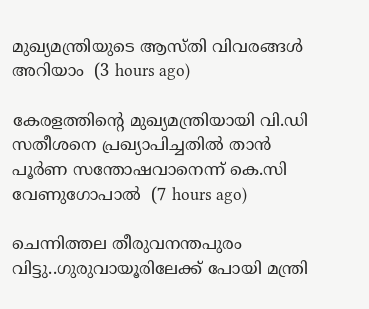മുഖ്യമന്ത്രിയുടെ ആസ്തി വിവരങ്ങള്‍ അറിയാം  (3 hours ago)

കേരളത്തിന്‍റെ മുഖ്യമന്ത്രിയായി വി.ഡി സതീശനെ പ്രഖ്യാപിച്ചതിൽ താൻ പൂര്‍ണ സന്തോഷവാനെന്ന് കെ.സി വേണുഗോപാൽ  (7 hours ago)

ചെന്നിത്തല തീരുവനന്തപുരം വിട്ടു..ഗുരുവായൂരിലേക്ക് പോയി മന്ത്രി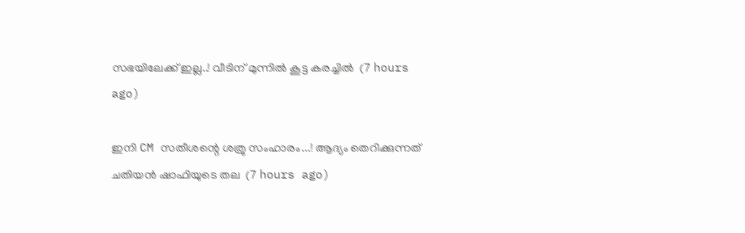സഭയിലേക്ക് ഇല്ല..! വീടിന് മുന്നിൽ കൂട്ട കരച്ചിൽ  (7 hours ago)

ഇനി CM സതീശന്റെ ശത്രു സംഹാരം...! ആദ്യം തെറിക്കുന്നത് ചതിയൻ ഷാഫിയുടെ തല  (7 hours ago)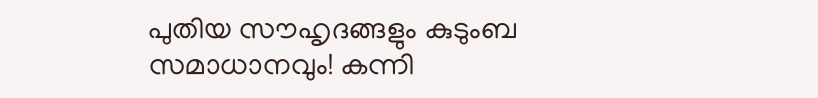പുതിയ സൗഹൃദങ്ങളും കുടുംബ സമാധാനവും! കന്നി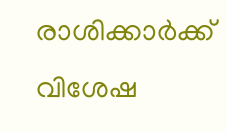രാശിക്കാർക്ക് വിശേഷ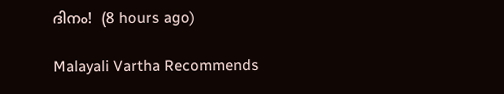ദിനം!  (8 hours ago)

Malayali Vartha Recommends